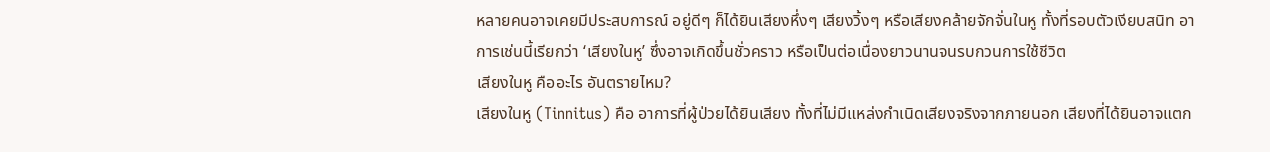หลายคนอาจเคยมีประสบการณ์ อยู่ดีๆ ก็ได้ยินเสียงหึ่งๆ เสียงวิ้งๆ หรือเสียงคล้ายจักจั่นในหู ทั้งที่รอบตัวเงียบสนิท อาการเช่นนี้เรียกว่า ‘เสียงในหู’ ซึ่งอาจเกิดขึ้นชั่วคราว หรือเป็นต่อเนื่องยาวนานจนรบกวนการใช้ชีวิต
เสียงในหู คืออะไร อันตรายไหม?
เสียงในหู (Tinnitus) คือ อาการที่ผู้ป่วยได้ยินเสียง ทั้งที่ไม่มีแหล่งกำเนิดเสียงจริงจากภายนอก เสียงที่ได้ยินอาจแตก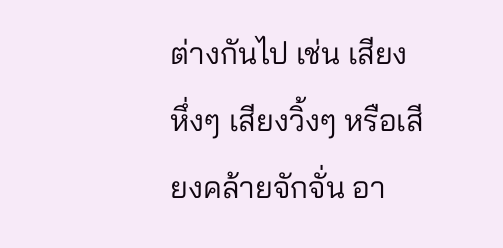ต่างกันไป เช่น เสียงหึ่งๆ เสียงวิ้งๆ หรือเสียงคล้ายจักจั่น อา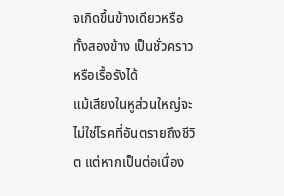จเกิดขึ้นข้างเดียวหรือทั้งสองข้าง เป็นชั่วคราวหรือเรื้อรังได้
แม้เสียงในหูส่วนใหญ่จะไม่ใช่โรคที่อันตรายถึงชีวิต แต่หากเป็นต่อเนื่อง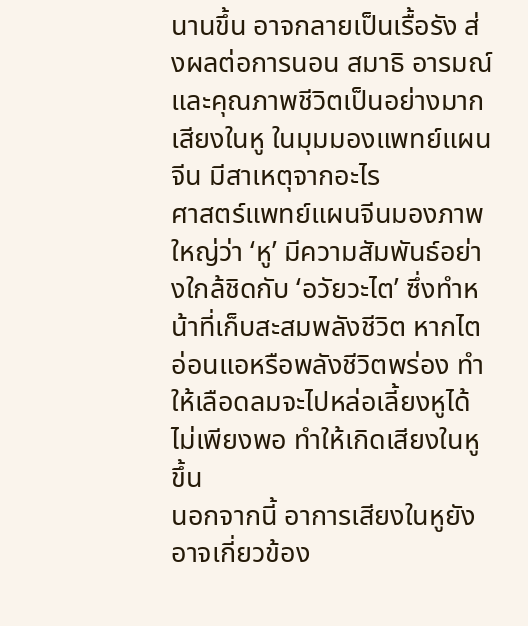นานขึ้น อาจกลายเป็นเรื้อรัง ส่งผลต่อการนอน สมาธิ อารมณ์ และคุณภาพชีวิตเป็นอย่างมาก
เสียงในหู ในมุมมองแพทย์แผนจีน มีสาเหตุจากอะไร
ศาสตร์แพทย์แผนจีนมองภาพใหญ่ว่า ‘หู’ มีความสัมพันธ์อย่างใกล้ชิดกับ ‘อวัยวะไต’ ซึ่งทำหน้าที่เก็บสะสมพลังชีวิต หากไตอ่อนแอหรือพลังชีวิตพร่อง ทำให้เลือดลมจะไปหล่อเลี้ยงหูได้ไม่เพียงพอ ทำให้เกิดเสียงในหูขึ้น
นอกจากนี้ อาการเสียงในหูยังอาจเกี่ยวข้อง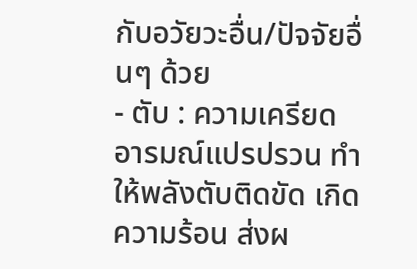กับอวัยวะอื่น/ปัจจัยอื่นๆ ด้วย
- ตับ : ความเครียด อารมณ์แปรปรวน ทำให้พลังตับติดขัด เกิดความร้อน ส่งผ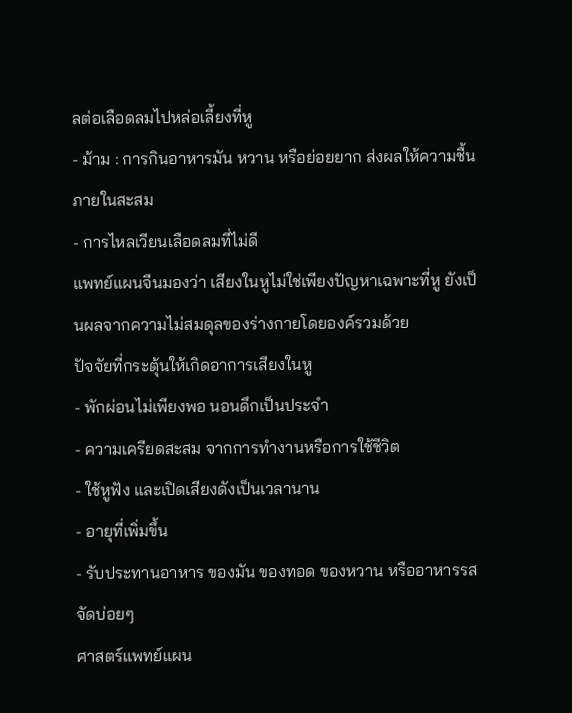ลต่อเลือดลมไปหล่อเลี้ยงที่หู
- ม้าม : การกินอาหารมัน หวาน หรือย่อยยาก ส่งผลให้ความชื้นภายในสะสม
- การไหลเวียนเลือดลมที่ไม่ดี
แพทย์แผนจีนมองว่า เสียงในหูไม่ใช่เพียงปัญหาเฉพาะที่หู ยังเป็นผลจากความไม่สมดุลของร่างกายโดยองค์รวมด้วย
ปัจจัยที่กระตุ้นให้เกิดอาการเสียงในหู
- พักผ่อนไม่เพียงพอ นอนดึกเป็นประจำ
- ความเครียดสะสม จากการทำงานหรือการใช้ชีวิต
- ใช้หูฟัง และเปิดเสียงดังเป็นเวลานาน
- อายุที่เพิ่มขึ้น
- รับประทานอาหาร ของมัน ของทอด ของหวาน หรืออาหารรสจัดบ่อยๆ
ศาสตร์แพทย์แผน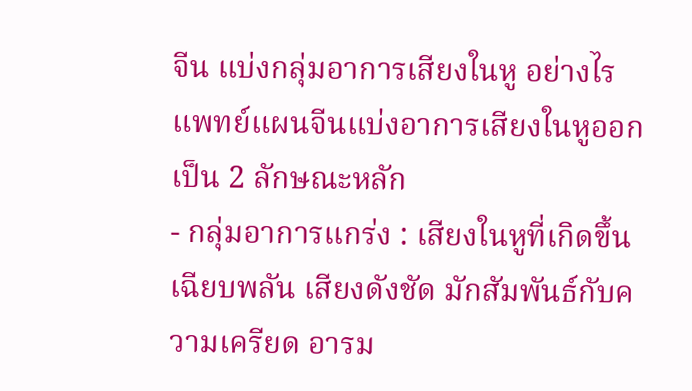จีน แบ่งกลุ่มอาการเสียงในหู อย่างไร
แพทย์แผนจีนแบ่งอาการเสียงในหูออกเป็น 2 ลักษณะหลัก
- กลุ่มอาการแกร่ง : เสียงในหูที่เกิดขึ้นเฉียบพลัน เสียงดังชัด มักสัมพันธ์กับความเครียด อารม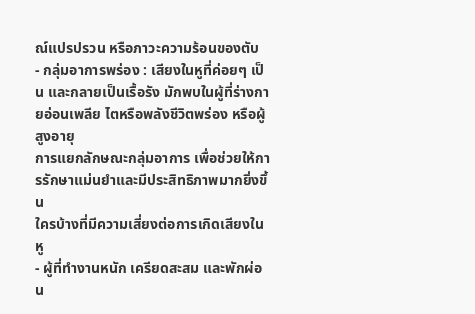ณ์แปรปรวน หรือภาวะความร้อนของตับ
- กลุ่มอาการพร่อง : เสียงในหูที่ค่อยๆ เป็น และกลายเป็นเรื้อรัง มักพบในผู้ที่ร่างกายอ่อนเพลีย ไตหรือพลังชีวิตพร่อง หรือผู้สูงอายุ
การแยกลักษณะกลุ่มอาการ เพื่อช่วยให้การรักษาแม่นยำและมีประสิทธิภาพมากยิ่งขึ้น
ใครบ้างที่มีความเสี่ยงต่อการเกิดเสียงในหู
- ผู้ที่ทำงานหนัก เครียดสะสม และพักผ่อน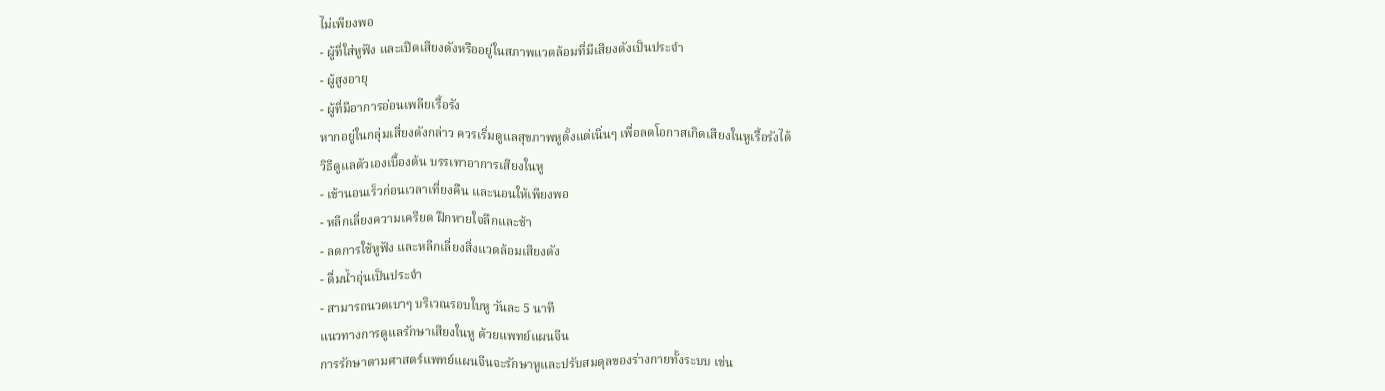ไม่เพียงพอ
- ผู้ที่ใส่หูฟัง และเปิดเสียงดังหรืออยู่ในสภาพแวดล้อมที่มีเสียงดังเป็นประจำ
- ผู้สูงอายุ
- ผู้ที่มีอาการอ่อนเพลียเรื้อรัง
หากอยู่ในกลุ่มเสี่ยงดังกล่าว ควรเริ่มดูแลสุขภาพหูตั้งแต่เนิ่นๆ เพื่อลดโอกาสเกิดเสียงในหูเรื้อรังได้
วิธีดูแลตัวเองเบื้องต้น บรรเทาอาการเสียงในหู
- เข้านอนเร็วก่อนเวลาเที่ยงคืน และนอนให้เพียงพอ
- หลีกเลี่ยงความเครียด ฝึกหายใจลึกและช้า
- ลดการใช้หูฟัง และหลีกเลี่ยงสิ่งแวดล้อมเสียงดัง
- ดื่มน้ำอุ่นเป็นประจำ
- สามารถนวดเบาๆ บริเวณรอบใบหู วันละ 5 นาที
แนวทางการดูแลรักษาเสียงในหู ด้วยแพทย์แผนจีน
การรักษาตามศาสตร์แพทย์แผนจีนจะรักษาหูและปรับสมดุลของร่างกายทั้งระบบ เช่น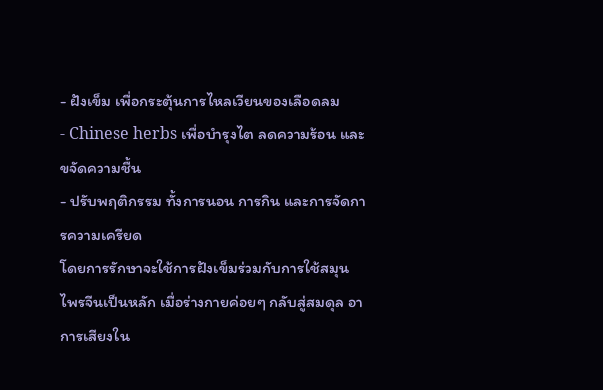- ฝังเข็ม เพื่อกระตุ้นการไหลเวียนของเลือดลม
- Chinese herbs เพื่อบำรุงไต ลดความร้อน และขจัดความชื้น
- ปรับพฤติกรรม ทั้งการนอน การกิน และการจัดการความเครียด
โดยการรักษาจะใช้การฝังเข็มร่วมกับการใช้สมุนไพรจีนเป็นหลัก เมื่อร่างกายค่อยๆ กลับสู่สมดุล อาการเสียงใน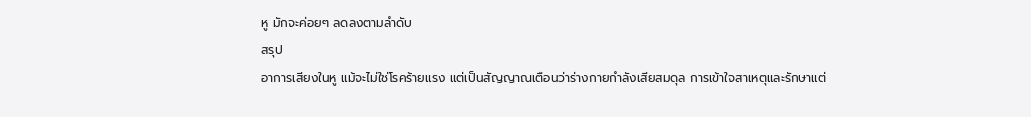หู มักจะค่อยๆ ลดลงตามลำดับ
สรุป
อาการเสียงในหู แม้จะไม่ใช่โรคร้ายแรง แต่เป็นสัญญาณเตือนว่าร่างกายกำลังเสียสมดุล การเข้าใจสาเหตุและรักษาแต่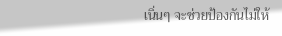เนิ่นๆ จะช่วยป้องกันไม่ให้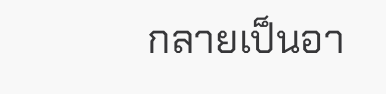กลายเป็นอา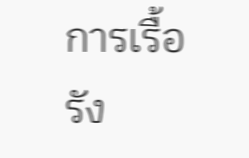การเรื้อรัง